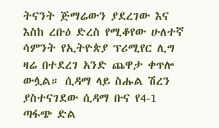ትናንት ጅማሬውን ያደረገው እና እስከ ረቡዕ ድረስ የሚቆየው ሁለተኛ ሳምንት የኢትዮጵያ ፕሪሚየር ሊግ ዛሬ በተደረገ አንድ ጨዋታ ቀጥሎ ውሏል። ሲዳማ ላይ ስሑል ሽረን ያስተናገደው ሲዳማ ቡና የ4-1 ጣፋጭ ድል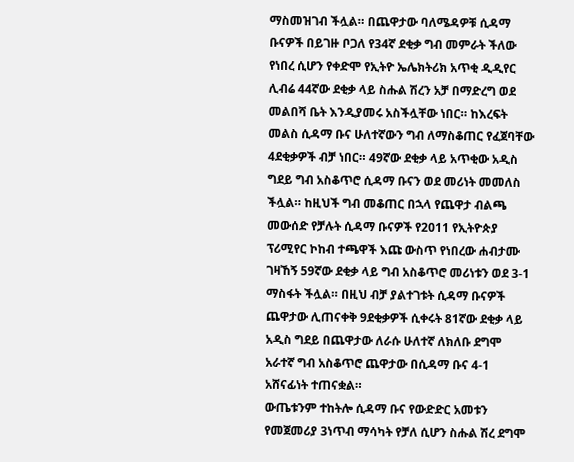ማስመዝገብ ችሏል። በጨዋታው ባለሜዳዎቹ ሲዳማ ቡናዎች በይገዙ ቦጋለ የ34ኛ ደቂቃ ግብ መምራት ችለው የነበረ ሲሆን የቀድሞ የኢትዮ ኤሌክትሪክ አጥቂ ዲዲየር ሊብሬ 44ኛው ደቂቃ ላይ ስሑል ሽረን አቻ በማድረግ ወደ መልበሻ ቤት እንዲያመሩ አስችሏቸው ነበር። ከእረፍት መልስ ሲዳማ ቡና ሁለተኛውን ግብ ለማስቆጠር የፈጀባቸው 4ደቂቃዎች ብቻ ነበር። 49ኛው ደቂቃ ላይ አጥቂው አዲስ ግደይ ግብ አስቆጥሮ ሲዳማ ቡናን ወደ መሪነት መመለስ ችሏል። ከዚህች ግብ መቆጠር በኋላ የጨዋታ ብልጫ መውሰድ የቻሉት ሲዳማ ቡናዎች የ2011 የኢትዮጵያ ፕሪሚየር ኮከብ ተጫዋች እጩ ውስጥ የነበረው ሐብታሙ ገዛኸኝ 59ኛው ደቂቃ ላይ ግብ አስቆጥሮ መሪነቱን ወደ 3-1 ማስፋት ችሏል። በዚህ ብቻ ያልተገቱት ሲዳማ ቡናዎች ጨዋታው ሊጠናቀቅ 9ደቂቃዎች ሲቀሩት 81ኛው ደቂቃ ላይ አዲስ ግደይ በጨዋታው ለራሱ ሁለተኛ ለክለቡ ደግሞ አራተኛ ግብ አስቆጥሮ ጨዋታው በሲዳማ ቡና 4-1 አሸናፊነት ተጠናቋል።
ውጤቱንም ተከትሎ ሲዳማ ቡና የውድድር አመቱን የመጀመሪያ 3ነጥብ ማሳካት የቻለ ሲሆን ስሑል ሽረ ደግሞ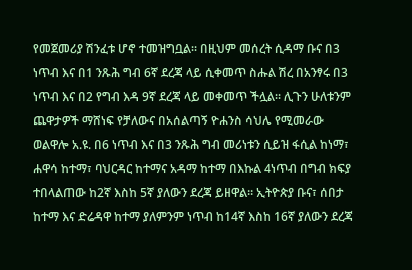የመጀመሪያ ሽንፈቱ ሆኖ ተመዝግቧል። በዚህም መሰረት ሲዳማ ቡና በ3 ነጥብ እና በ1 ንጹሕ ግብ 6ኛ ደረጃ ላይ ሲቀመጥ ስሑል ሽረ በአንፃሩ በ3 ነጥብ እና በ2 የግብ እዳ 9ኛ ደረጃ ላይ መቀመጥ ችሏል። ሊጉን ሁለቱንም ጨዋታዎች ማሸነፍ የቻለውና በአሰልጣኝ ዮሐንስ ሳህሌ የሚመራው ወልዋሎ አ.ዩ. በ6 ነጥብ እና በ3 ንጹሕ ግብ መሪነቱን ሲይዝ ፋሲል ከነማ፣ ሐዋሳ ከተማ፣ ባህርዳር ከተማና አዳማ ከተማ በእኩል 4ነጥብ በግብ ክፍያ ተበላልጠው ከ2ኛ እስከ 5ኛ ያለውን ደረጃ ይዘዋል። ኢትዮጵያ ቡና፣ ሰበታ ከተማ እና ድሬዳዋ ከተማ ያለምንም ነጥብ ከ14ኛ እስከ 16ኛ ያለውን ደረጃ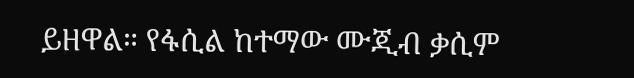ይዘዋል። የፋሲል ከተማው ሙጂብ ቃሲም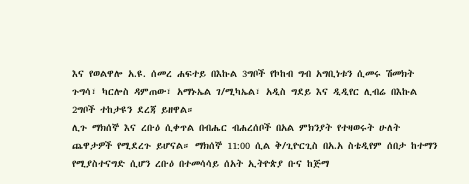እና የወልዋሎ አ.ዩ. ሰመረ ሐፍተይ በእኩል 3ግቦች የኮከብ ግብ አግቢነቱን ሲመሩ ሽመክት ጉግሳ፣ ካርሎስ ዳምጠው፣ አማኑኤል ገ/ሚካኤል፣ አዲስ ግደይ እና ዲዲየር ሊብሬ በእኩል 2ግቦች ተከታዩን ደረጃ ይዘዋል።
ሊጉ ማክሰኞ እና ረቡዕ ሲቀጥል በብሔር ብሐረሰቦች በአል ምክንያት የተዛወሩት ሁለት ጨዋታዎች የሚደረጉ ይሆናል። ማክሰኞ 11:00 ሲል ቅ/ጊዮርጊስ በአ.አ ስቴዲየም ሰበታ ከተማን የሚያስተናግድ ሲሆን ረቡዕ በተመሳሳይ ሰአት ኢትዮጵያ ቡና ከጅማ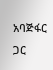አባጅፋር ጋር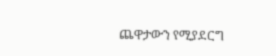ጨዋታውን የሚያደርግ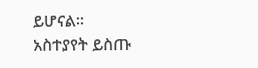ይሆናል።
አስተያየት ይስጡ